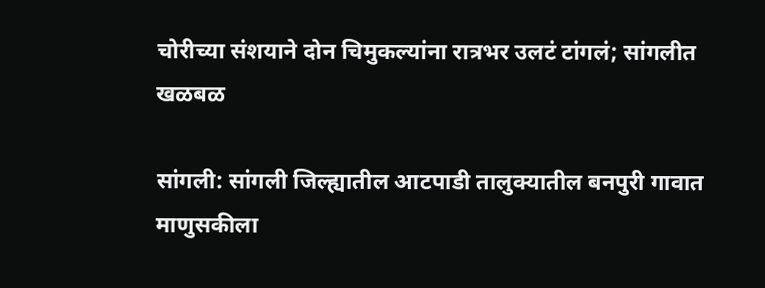चोरीच्या संशयाने दोन चिमुकल्यांना रात्रभर उलटं टांगलं; सांगलीत खळबळ

सांगली: सांगली जिल्ह्यातील आटपाडी तालुक्यातील बनपुरी गावात माणुसकीला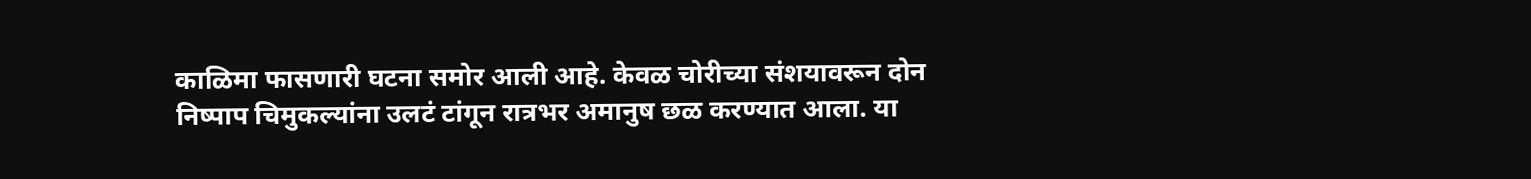काळिमा फासणारी घटना समोर आली आहे. केवळ चोरीच्या संशयावरून दोन निष्पाप चिमुकल्यांना उलटं टांगून रात्रभर अमानुष छळ करण्यात आला. या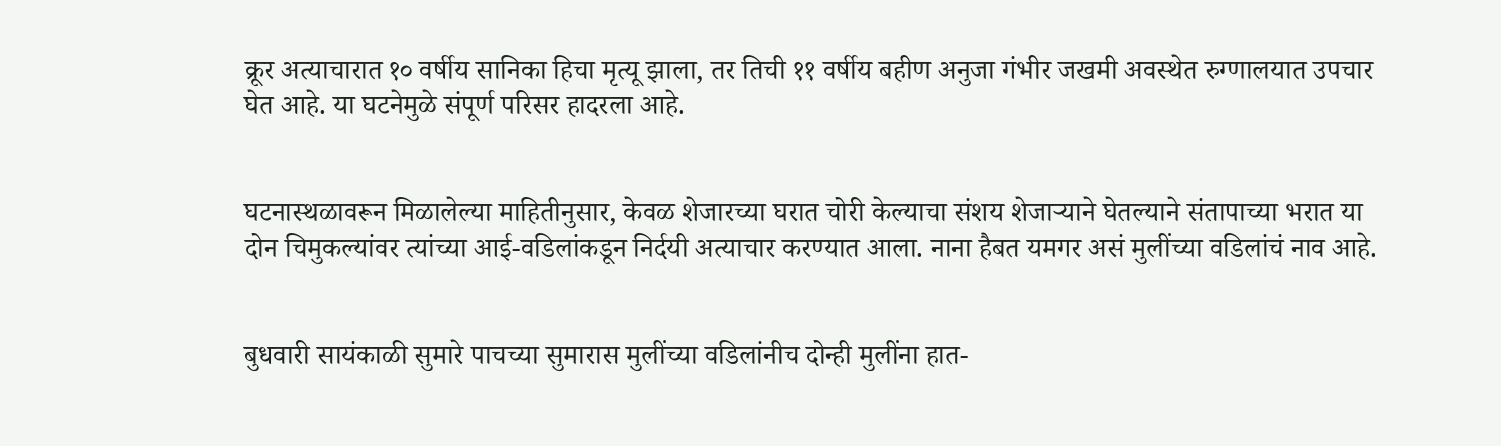क्रूर अत्याचारात १० वर्षीय सानिका हिचा मृत्यू झाला, तर तिची ११ वर्षीय बहीण अनुजा गंभीर जखमी अवस्थेत रुग्णालयात उपचार घेत आहे. या घटनेमुळे संपूर्ण परिसर हादरला आहे.


घटनास्थळावरून मिळालेल्या माहितीनुसार, केवळ शेजारच्या घरात चोरी केल्याचा संशय शेजाऱ्याने घेतल्याने संतापाच्या भरात या दोन चिमुकल्यांवर त्यांच्या आई-वडिलांकडून निर्दयी अत्याचार करण्यात आला. नाना हैबत यमगर असं मुलींच्या वडिलांचं नाव आहे.


बुधवारी सायंकाळी सुमारे पाचच्या सुमारास मुलींच्या वडिलांनीच दोन्ही मुलींना हात-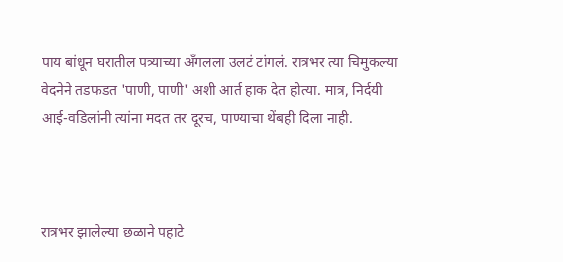पाय बांधून घरातील पत्र्याच्या अँगलला उलटं टांगलं. रात्रभर त्या चिमुकल्या वेदनेने तडफडत 'पाणी, पाणी' अशी आर्त हाक देत होत्या. मात्र, निर्दयी आई-वडिलांनी त्यांना मदत तर दूरच, पाण्याचा थेंबही दिला नाही.



रात्रभर झालेल्या छळाने पहाटे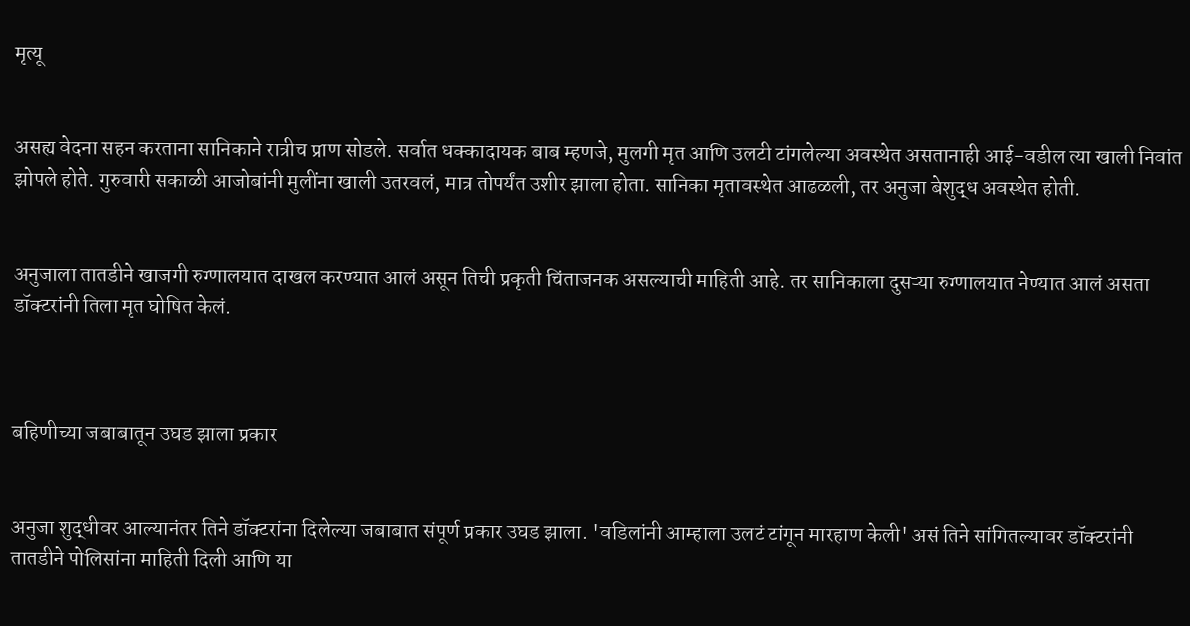मृत्यू


असह्य वेदना सहन करताना सानिकाने रात्रीच प्राण सोडले. सर्वात धक्कादायक बाब म्हणजे, मुलगी मृत आणि उलटी टांगलेल्या अवस्थेत असतानाही आई-वडील त्या खाली निवांत झोपले होते. गुरुवारी सकाळी आजोबांनी मुलींना खाली उतरवलं, मात्र तोपर्यंत उशीर झाला होता. सानिका मृतावस्थेत आढळली, तर अनुजा बेशुद्ध अवस्थेत होती.


अनुजाला तातडीने खाजगी रुग्णालयात दाखल करण्यात आलं असून तिची प्रकृती चिंताजनक असल्याची माहिती आहे. तर सानिकाला दुसऱ्या रुग्णालयात नेण्यात आलं असता डॉक्टरांनी तिला मृत घोषित केलं.



बहिणीच्या जबाबातून उघड झाला प्रकार


अनुजा शुद्धीवर आल्यानंतर तिने डॉक्टरांना दिलेल्या जबाबात संपूर्ण प्रकार उघड झाला. 'वडिलांनी आम्हाला उलटं टांगून मारहाण केली' असं तिने सांगितल्यावर डॉक्टरांनी तातडीने पोलिसांना माहिती दिली आणि या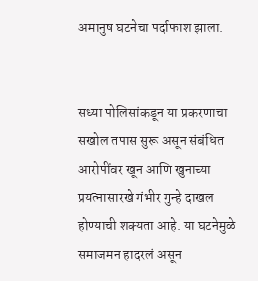अमानुष घटनेचा पर्दाफाश झाला.


सध्या पोलिसांकडून या प्रकरणाचा सखोल तपास सुरू असून संबंधित आरोपींवर खून आणि खुनाच्या प्रयत्नासारखे गंभीर गुन्हे दाखल होण्याची शक्यता आहे. या घटनेमुळे समाजमन हादरलं असून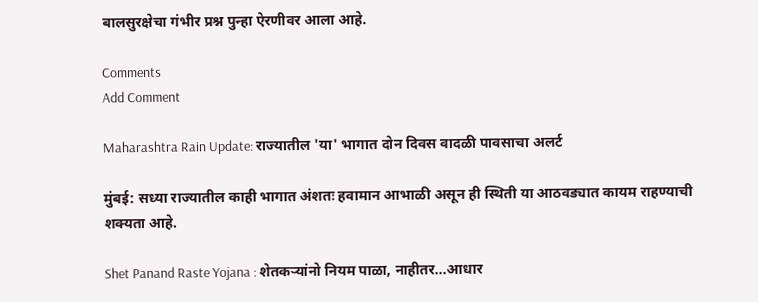बालसुरक्षेचा गंभीर प्रश्न पुन्हा ऐरणीवर आला आहे.

Comments
Add Comment

Maharashtra Rain Update: राज्यातील 'या' भागात दोन दिवस वादळी पावसाचा अलर्ट

मुंबई: सध्या राज्यातील काही भागात अंशतः हवामान आभाळी असून ही स्थिती या आठवड्यात कायम राहण्याची शक्यता आहे.

Shet Panand Raste Yojana : शेतकऱ्यांनो नियम पाळा, नाहीतर...आधार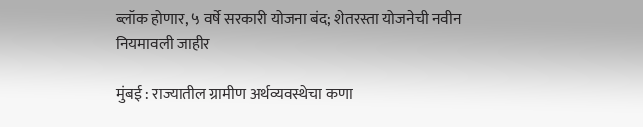ब्लॉक होणार, ५ वर्षे सरकारी योजना बंद; शेतरस्ता योजनेची नवीन नियमावली जाहीर

मुंबई : राज्यातील ग्रामीण अर्थव्यवस्थेचा कणा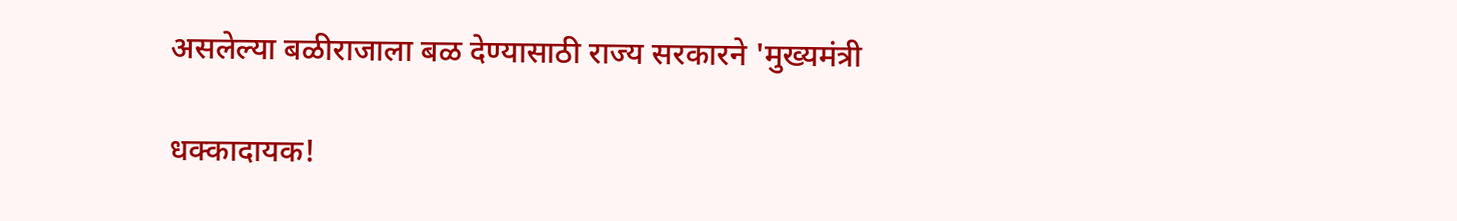असलेल्या बळीराजाला बळ देण्यासाठी राज्य सरकारने 'मुख्यमंत्री

धक्कादायक!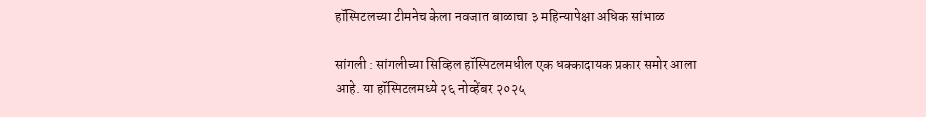हॉस्पिटलच्या टीमनेच केला नवजात बाळाचा ३ महिन्यापेक्षा अधिक सांभाळ

सांगली : सांगलीच्या सिव्हिल हॉस्पिटलमधील एक धक्कादायक प्रकार समोर आला आहे. या हॉस्पिटलमध्ये २६ नोव्हेंबर २०२५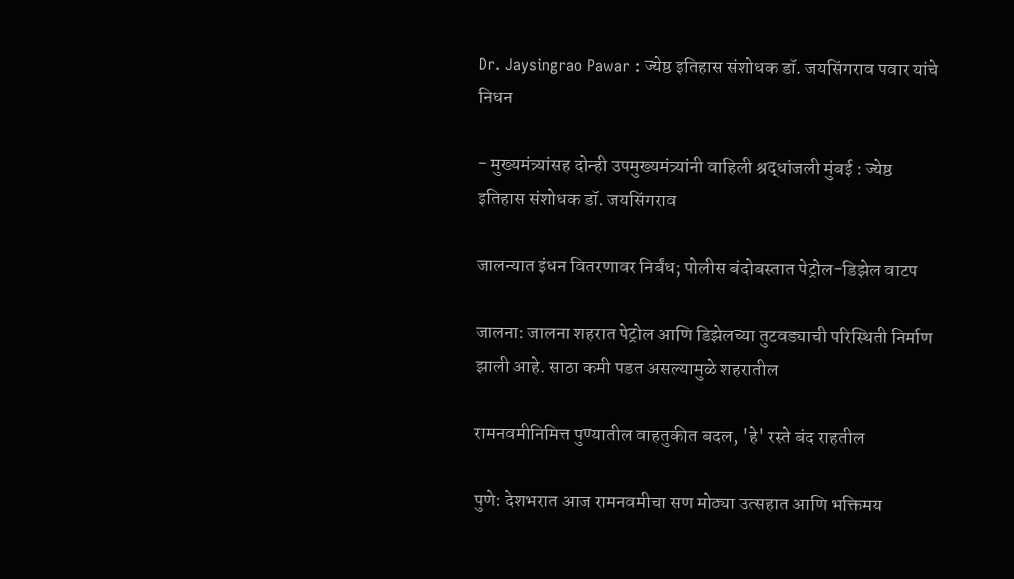Dr. Jaysingrao Pawar : ज्येष्ठ इतिहास संशोधक डॉ. जयसिंगराव पवार यांचे निधन

- मुख्यमंत्र्यांसह दोन्ही उपमुख्यमंत्र्यांनी वाहिली श्रद्धांजली मुंबई : ज्येष्ठ इतिहास संशोधक डॉ. जयसिंगराव

जालन्यात इंधन वितरणावर निर्बंध; पोलीस बंदोबस्तात पेट्रोल-डिझेल वाटप

जालना: जालना शहरात पेट्रोल आणि डिझेलच्या तुटवड्याची परिस्थिती निर्माण झाली आहे. साठा कमी पडत असल्यामुळे शहरातील

रामनवमीनिमित्त पुण्यातील वाहतुकीत बदल, 'हे' रस्ते बंद राहतील

पुणे: देशभरात आज रामनवमीचा सण मोठ्या उत्सहात आणि भक्तिमय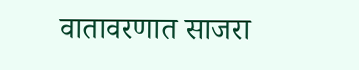वातावरणात साजरा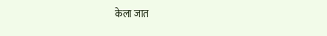केला जात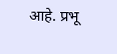आहे. प्रभू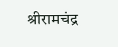श्रीरामचंद्र